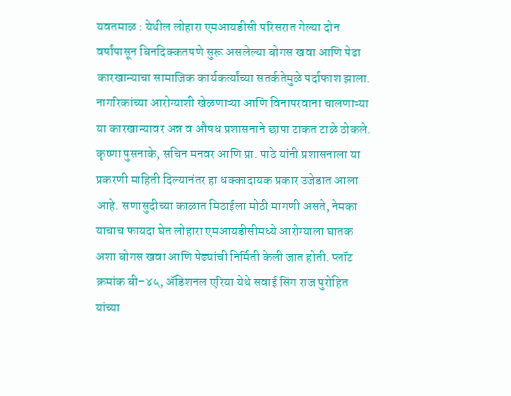यवतमाळ : येथील लोहारा एमआयडीसी परिसरात गेल्या दोन वर्षांपासून बिनदिक्कतपणे सुरू असलेल्या बोगस खवा आणि पेढा कारखान्याचा सामाजिक कार्यकर्त्यांच्या सतर्कतेमुळे पर्दाफाश झाला. नागरिकांच्या आरोग्याशी खेळणाऱ्या आणि विनापरवाना चालणाऱ्या या कारखान्यावर अन्न व औषध प्रशासनाने छापा टाकत टाळे ठोकले.
कृष्णा पुसनाके, सचिन मनवर आणि प्रा. पाठे यांनी प्रशासनाला या प्रकरणी माहिती दिल्यानंतर हा धक्कादायक प्रकार उजेडात आला आहे. सणासुदीच्या काळात मिठाईला मोठी मागणी असते, नेमका याचाच फायदा घेत लोहारा एमआयडीसीमध्ये आरोग्याला घातक अशा बोगस खवा आणि पेढ्यांची निर्मिती केली जात होती. प्लॉट क्रमांक बी–४५, ॲडिशनल एरिया येथे सवाई सिंग राज पुरोहित यांच्या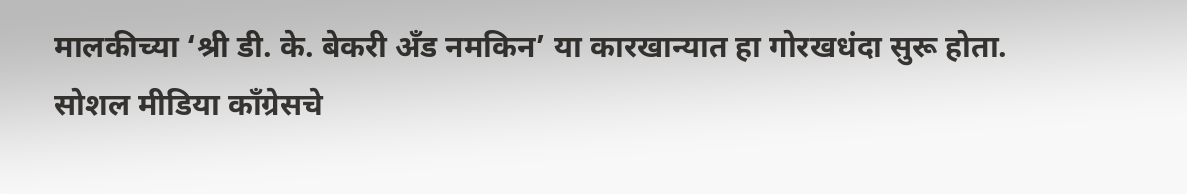मालकीच्या ‘श्री डी. के. बेकरी अँड नमकिन’ या कारखान्यात हा गोरखधंदा सुरू होता.
सोशल मीडिया काँग्रेसचे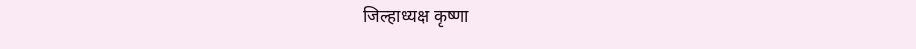जिल्हाध्यक्ष कृष्णा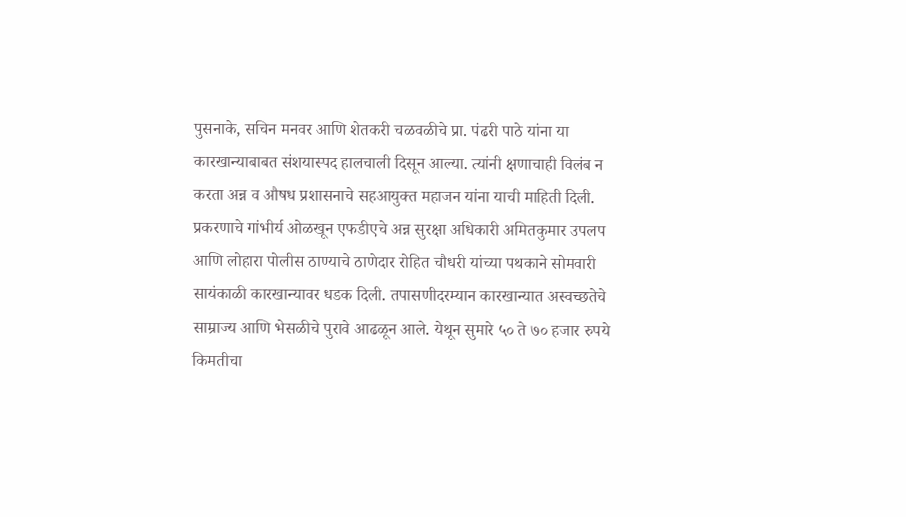पुसनाके, सचिन मनवर आणि शेतकरी चळवळीचे प्रा. पंढरी पाठे यांना या कारखान्याबाबत संशयास्पद हालचाली दिसून आल्या. त्यांनी क्षणाचाही विलंब न करता अन्न व औषध प्रशासनाचे सहआयुक्त महाजन यांना याची माहिती दिली. प्रकरणाचे गांभीर्य ओळखून एफडीएचे अन्न सुरक्षा अधिकारी अमितकुमार उपलप आणि लोहारा पोलीस ठाण्याचे ठाणेदार रोहित चौधरी यांच्या पथकाने सोमवारी सायंकाळी कारखान्यावर धडक दिली. तपासणीदरम्यान कारखान्यात अस्वच्छतेचे साम्राज्य आणि भेसळीचे पुरावे आढळून आले. येथून सुमारे ५० ते ७० हजार रुपये किमतीचा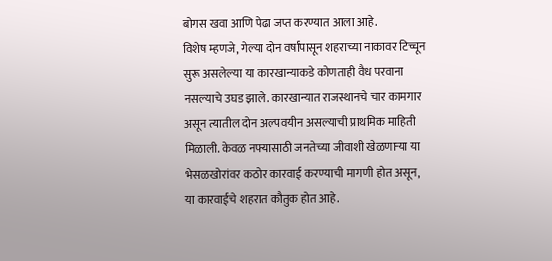बोगस खवा आणि पेढा जप्त करण्यात आला आहे.
विशेष म्हणजे, गेल्या दोन वर्षांपासून शहराच्या नाकावर टिच्चून सुरू असलेल्या या कारखान्याकडे कोणताही वैध परवाना नसल्याचे उघड झाले. कारखान्यात राजस्थानचे चार कामगार असून त्यातील दोन अल्पवयीन असल्याची प्राथमिक माहिती मिळाली. केवळ नफ्यासाठी जनतेच्या जीवाशी खेळणाऱ्या या भेसळखोरांवर कठोर कारवाई करण्याची मागणी होत असून, या कारवाईचे शहरात कौतुक होत आहे.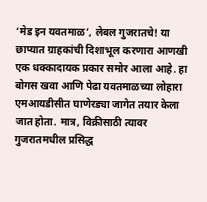‘मेड इन यवतमाळ’, लेबल गुजरातचे! या छाप्यात ग्राहकांची दिशाभूल करणारा आणखी एक धक्कादायक प्रकार समोर आला आहे. हा बोगस खवा आणि पेढा यवतमाळच्या लोहारा एमआयडीसीत घाणेरड्या जागेत तयार केला जात होता. मात्र, विक्रीसाठी त्यावर गुजरातमधील प्रसिद्ध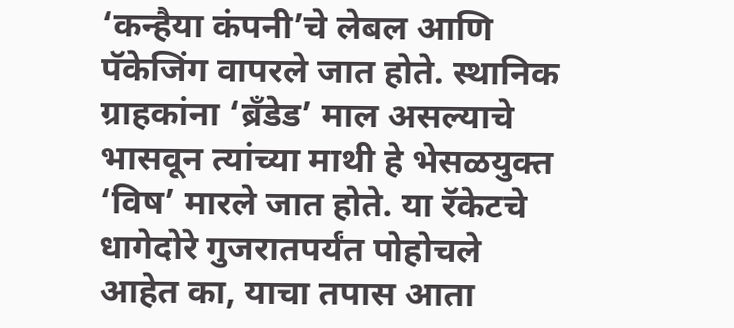‘कन्हैया कंपनी’चे लेबल आणि पॅकेजिंग वापरले जात होते. स्थानिक ग्राहकांना ‘ब्रँडेड’ माल असल्याचे भासवून त्यांच्या माथी हे भेसळयुक्त ‘विष’ मारले जात होते. या रॅकेटचे धागेदोरे गुजरातपर्यंत पोहोचले आहेत का, याचा तपास आता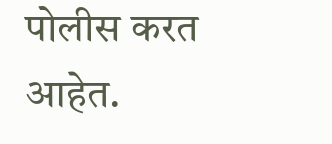पोलीस करत आहेत.